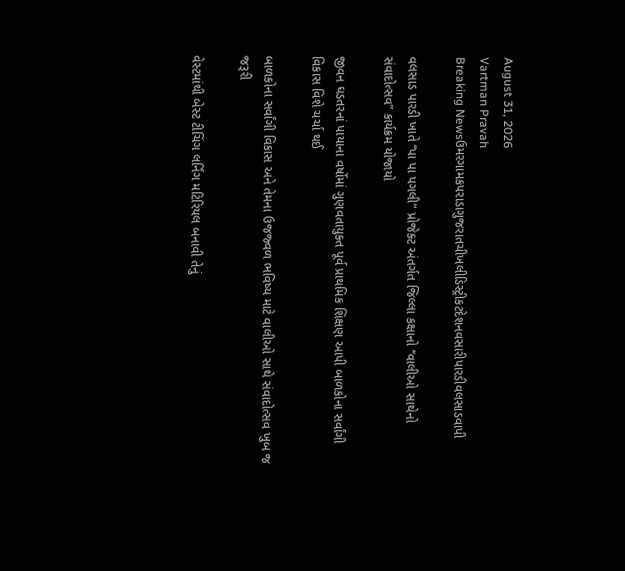August 31, 2026
Vartman Pravah
Breaking Newsઉમરગામકપરાડાગુજરાતચીખલીડિસ્ટ્રીકટદેશનવસારીપારડીવલસાડવાપી

વલસાડ પારડી ખાતે ‘‘પા પા પગલી” પ્રોજેક્‍ટ અંતર્ગત જિલ્લા કક્ષાનો ‘‘વાલીઓ સાથેનો સંવાદોત્‍સવ” કાર્યક્રમ યોજાયો

જીવન ઘડતરનાં પાયાના વર્ષોમાં ગુણવતાયુક્‍ત પૂર્વ પ્રાથમિક શિક્ષણ આપી બાળકોના સર્વાંગી વિકાસ વિશે ચર્ચા થઈ

બાળકોના સર્વાંગી વિકાસ અને તેમના ઉજજ્‍વળ ભવિષ્‍ય માટે વાલીઓ સાથે સંવાદોત્‍સવ ખુબ જ જરૂરી

વેસ્‍ટમાંથી બેસ્‍ટ ટીચિંગ લર્નિંગ મટિરિયલ બનાવી તેનું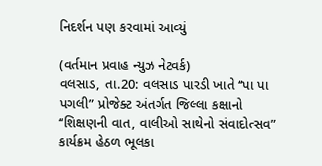નિદર્શન પણ કરવામાં આવ્‍યું

(વર્તમાન પ્રવાહ ન્‍યુઝ નેટવર્ક)
વલસાડ, તા.20: વલસાડ પારડી ખાતે ‘‘પા પા પગલી” પ્રોજેક્‍ટ અંતર્ગત જિલ્લા કક્ષાનો ‘‘શિક્ષણની વાત, વાલીઓ સાથેનો સંવાદોત્‍સવ” કાર્યક્રમ હેઠળ ભૂલકા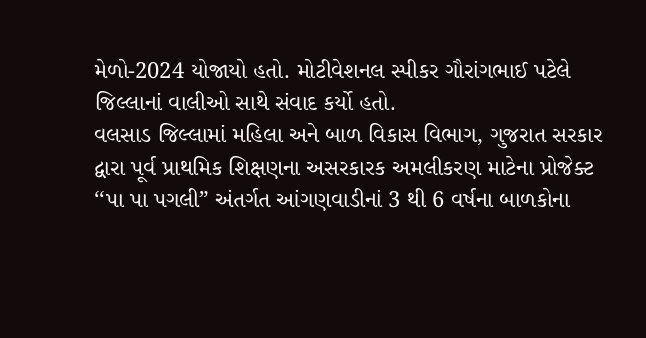મેળો-2024 યોજાયો હતો. મોટીવેશનલ સ્‍પીકર ગૌરાંગભાઈ પટેલે જિલ્લાનાં વાલીઓ સાથે સંવાદ કર્યો હતો.
વલસાડ જિલ્લામાં મહિલા અને બાળ વિકાસ વિભાગ, ગુજરાત સરકાર દ્વારા પૂર્વ પ્રાથમિક શિક્ષણના અસરકારક અમલીકરણ માટેના પ્રોજેક્‍ટ ‘‘પા પા પગલી” અંતર્ગત આંગણવાડીનાં 3 થી 6 વર્ષના બાળકોના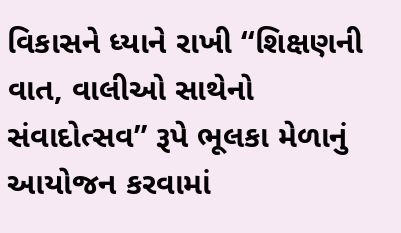વિકાસને ધ્‍યાને રાખી ‘‘શિક્ષણની વાત, વાલીઓ સાથેનો સંવાદોત્‍સવ” રૂપે ભૂલકા મેળાનું આયોજન કરવામાં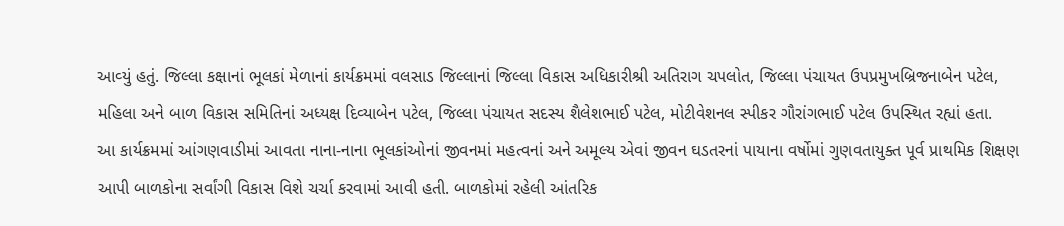આવ્‍યું હતું. જિલ્લા કક્ષાનાં ભૂલકાં મેળાનાં કાર્યક્રમમાં વલસાડ જિલ્લાનાં જિલ્લા વિકાસ અધિકારીશ્રી અતિરાગ ચપલોત, જિલ્લા પંચાયત ઉપપ્રમુખબ્રિજનાબેન પટેલ, મહિલા અને બાળ વિકાસ સમિતિનાં અધ્‍યક્ષ દિવ્‍યાબેન પટેલ, જિલ્લા પંચાયત સદસ્‍ય શૈલેશભાઈ પટેલ, મોટીવેશનલ સ્‍પીકર ગૌરાંગભાઈ પટેલ ઉપસ્‍થિત રહ્યાં હતા.
આ કાર્યક્રમમાં આંગણવાડીમાં આવતા નાના-નાના ભૂલકાંઓનાં જીવનમાં મહત્‍વનાં અને અમૂલ્‍ય એવાં જીવન ઘડતરનાં પાયાના વર્ષોમાં ગુણવતાયુક્‍ત પૂર્વ પ્રાથમિક શિક્ષણ આપી બાળકોના સર્વાંગી વિકાસ વિશે ચર્ચા કરવામાં આવી હતી. બાળકોમાં રહેલી આંતરિક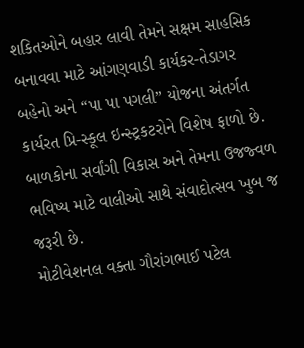શકિતઓને બહાર લાવી તેમને સક્ષમ સાહસિક બનાવવા માટે આંગણવાડી કાર્યકર-તેડાગર બહેનો અને ‘‘પા પા પગલી” યોજના અંતર્ગત કાર્યરત પ્રિ-સ્‍કૂલ ઇન્‍સ્‍ટ્રકટરોને વિશેષ ફાળો છે. બાળકોના સર્વાંગી વિકાસ અને તેમના ઉજજ્‍વળ ભવિષ્‍ય માટે વાલીઓ સાથે સંવાદોત્‍સવ ખુબ જ જરૂરી છે.
મોટીવેશનલ વક્‍તા ગૌરાંગભાઈ પટેલ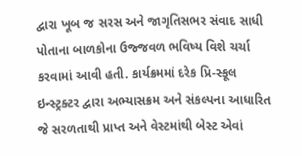દ્વારા ખૂબ જ સરસ અને જાગૃતિસભર સંવાદ સાધી પોતાના બાળકોના ઉજ્જવળ ભવિષ્‍ય વિશે ચર્ચા કરવામાં આવી હતી. કાર્યક્રમમાં દરેક પ્રિ-સ્‍કૂલ ઇન્‍સ્‍ટ્રક્‍ટર દ્વારા અભ્‍યાસક્રમ અને સંકલ્‍પના આધારિત જે સરળતાથી પ્રાપ્ત અને વેસ્‍ટમાંથી બેસ્‍ટ એવાં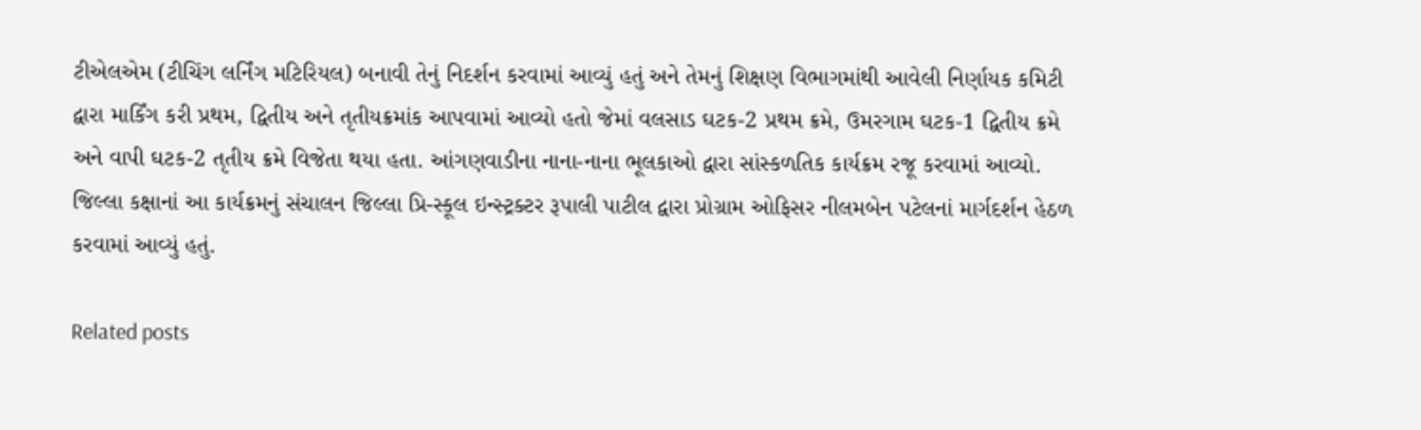ટીએલએમ (ટીચિંગ લર્નિંગ મટિરિયલ) બનાવી તેનું નિદર્શન કરવામાં આવ્‍યું હતું અને તેમનું શિક્ષણ વિભાગમાંથી આવેલી નિર્ણાયક કમિટી દ્વારા માર્કિંગ કરી પ્રથમ, દ્વિતીય અને તૃતીયક્રમાંક આપવામાં આવ્‍યો હતો જેમાં વલસાડ ઘટક-2 પ્રથમ ક્રમે, ઉમરગામ ઘટક-1 દ્વિતીય ક્રમે અને વાપી ઘટક-2 તૃતીય ક્રમે વિજેતા થયા હતા. આંગણવાડીના નાના-નાના ભૂલકાઓ દ્વારા સાંસ્‍કળતિક કાર્યક્રમ રજૂ કરવામાં આવ્‍યો. જિલ્લા કક્ષાનાં આ કાર્યક્રમનું સંચાલન જિલ્લા પ્રિ-સ્‍કૂલ ઇન્‍સ્‍ટ્રક્‍ટર રૂપાલી પાટીલ દ્વારા પ્રોગ્રામ ઓફિસર નીલમબેન પટેલનાં માર્ગદર્શન હેઠળ કરવામાં આવ્‍યું હતું.

Related posts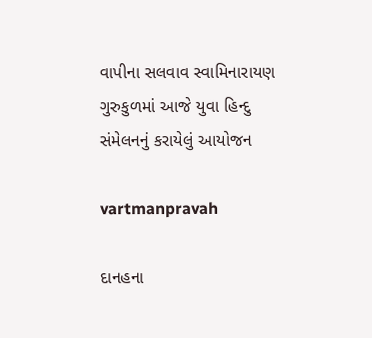વાપીના સલવાવ સ્વામિનારાયણ ગુરુકુળમાં આજે યુવા હિન્દુ સંમેલનનું કરાયેલું આયોજન

vartmanpravah

દાનહના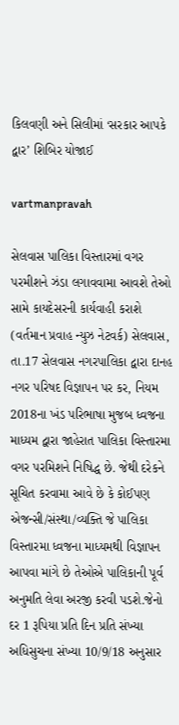કિલવણી અને સિલીમાં ‘સરકાર આપકે દ્વાર’ શિબિર યોજાઈ

vartmanpravah

સેલવાસ પાલિકા વિસ્‍તારમાં વગર પરમીશને ઝંડા લગાવવામા આવશે તેઓ સામે કાયદેસરની કાર્યવાહી કરાશે (વર્તમાન પ્રવાહ ન્‍યુઝ નેટવર્ક) સેલવાસ, તા.17 સેલવાસ નગરપાલિકા દ્વારા દાનહ નગર પરિષદ વિજ્ઞાપન પર કર, નિયમ 2018ના ખંડ પરિભાષા મુજબ ધ્‍વજના માધ્‍યમ દ્વારા જાહેરાત પાલિકા વિસ્‍તારમા વગર પરમિશને નિષિદ્ધ છે. જેથી દરેકને સૂચિત કરવામા આવે છે કે કોઈપણ એજન્‍સી/સંસ્‍થા/વ્‍યક્‍તિ જે પાલિકા વિસ્‍તારમા ધ્‍વજના માધ્‍યમથી વિજ્ઞાપન આપવા માંગે છે તેઓએ પાલિકાની પૂર્વ અનુમતિ લેવા અરજી કરવી પડશે.જેનો દર 1 રૂપિયા પ્રતિ દિન પ્રતિ સંખ્‍યા અધિસુચના સંખ્‍યા 10/9/18 અનુસાર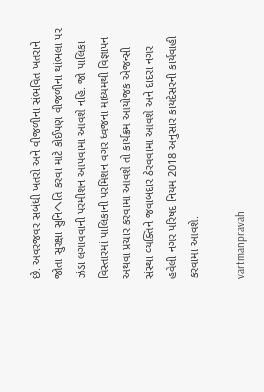છે. અવરજવર સબંધી ખતરો અને વીજળીના સંભવિત ખતરાને જોતા સુરક્ષા સુનિヘતિ કરવા માટે કોઈપણ વીજળીના થાંભલા પર ઝંડા લગાવવાની પરમીશન આપવામા આવશે નહિ. જો પાલિકા વિસ્‍તારમાં પાલિકાની પરમિશન વગર ધ્‍વજના માધ્‍યમથી વિજ્ઞાપન અથવા પ્રચાર કરવામા આવશે તો કાર્યક્રમ આયોજક એજન્‍સી સંસ્‍થા વ્‍યક્‍તિને જવાબદાર ઠેરવવામા આવશે અને દાદરા નગર હવેલી નગર પરિષદ નિયમ 2018 અનુસાર કાયદેસરની કાર્યવાહી કરવામા આવશે.

vartmanpravah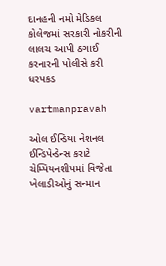દાનહની નમો મેડિકલ કોલેજમાં સરકારી નોકરીની લાલચ આપી ઠગાઈ કરનારની પોલીસે કરી ધરપકડ

vartmanpravah

ઓલ ઈન્‍ડિયા નેશનલ ઈન્‍ડિપેન્‍ડેન્‍સ કરાટે ચેમ્‍પિયનશીપમાં વિજેતા ખેલાડીઓનું સન્‍માન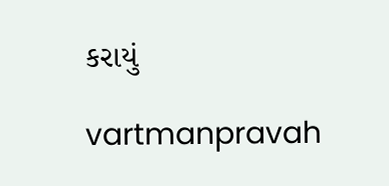કરાયું

vartmanpravah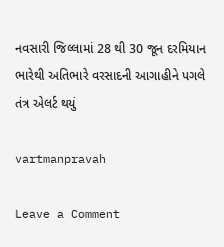નવસારી જિલ્લામાં 28 થી 30 જૂન દરમિયાન ભારેથી અતિભારે વરસાદની આગાહીને પગલે તંત્ર એલર્ટ થયું

vartmanpravah

Leave a Comment